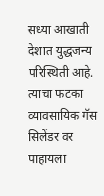सध्या आखाती देशात युद्धजन्य परिस्थिती आहे. त्याचा फटका व्यावसायिक गॅस सिलेंडर वर पाहायला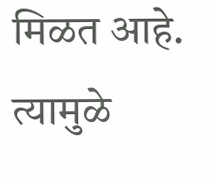मिळत आहे. त्यामुळे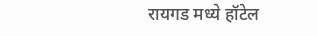रायगड मध्ये हॉटेल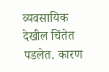व्यवसायिक देखील चिंतेत पडलेत. कारण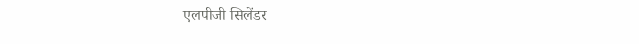एलपीजी सिलेंडर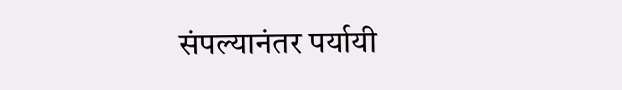संपल्यानंतर पर्यायी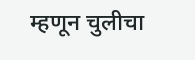म्हणून चुलीचा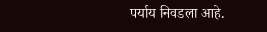पर्याय निवडला आहे.